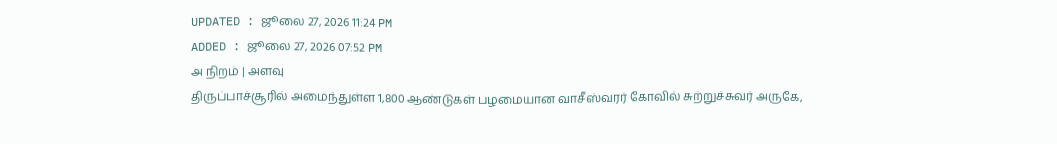UPDATED : ஜூலை 27, 2026 11:24 PM
ADDED : ஜூலை 27, 2026 07:52 PM
அ நிறம் | அளவு
திருப்பாச்சூரில் அமைந்துள்ள 1,800 ஆண்டுகள் பழமையான வாசீஸ்வரர் கோவில் சுற்றுச்சுவர் அருகே,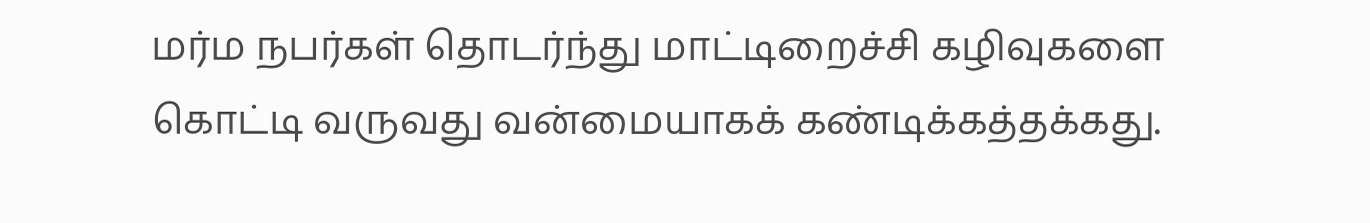மர்ம நபர்கள் தொடர்ந்து மாட்டிறைச்சி கழிவுகளை கொட்டி வருவது வன்மையாகக் கண்டிக்கத்தக்கது.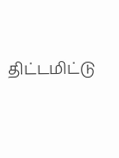திட்டமிட்டு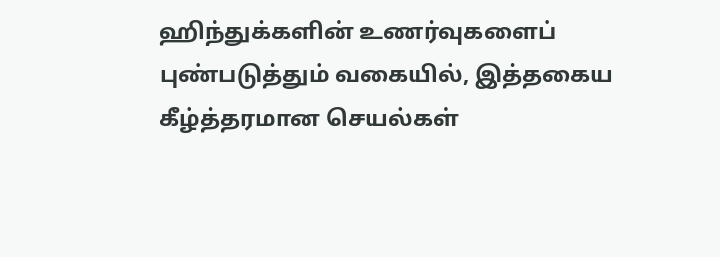ஹிந்துக்களின் உணர்வுகளைப் புண்படுத்தும் வகையில், இத்தகைய கீழ்த்தரமான செயல்கள்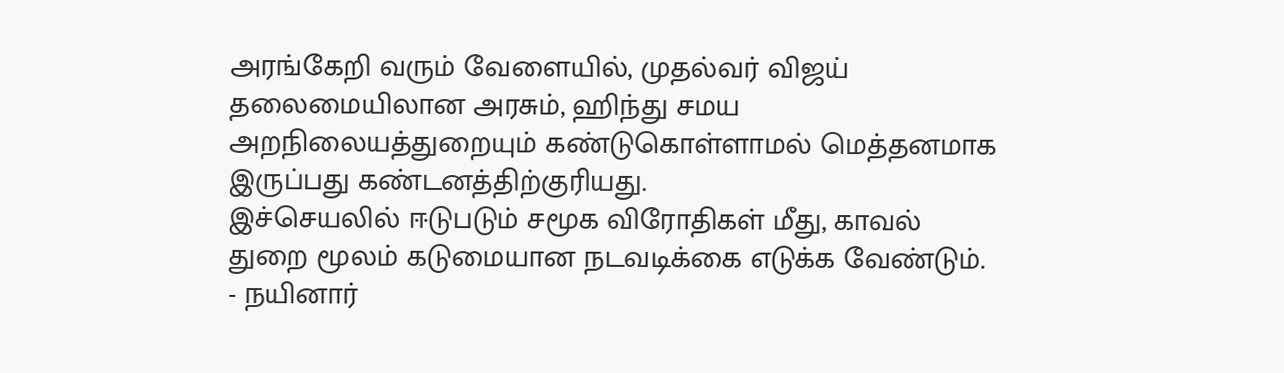அரங்கேறி வரும் வேளையில், முதல்வர் விஜய் தலைமையிலான அரசும், ஹிந்து சமய அறநிலையத்துறையும் கண்டுகொள்ளாமல் மெத்தனமாக இருப்பது கண்டனத்திற்குரியது.
இச்செயலில் ஈடுபடும் சமூக விரோதிகள் மீது, காவல் துறை மூலம் கடுமையான நடவடிக்கை எடுக்க வேண்டும்.
- நயினார்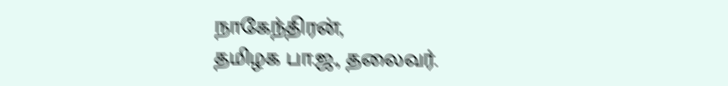நாகேந்திரன்,
தமிழக பா.ஜ., தலைவர்.